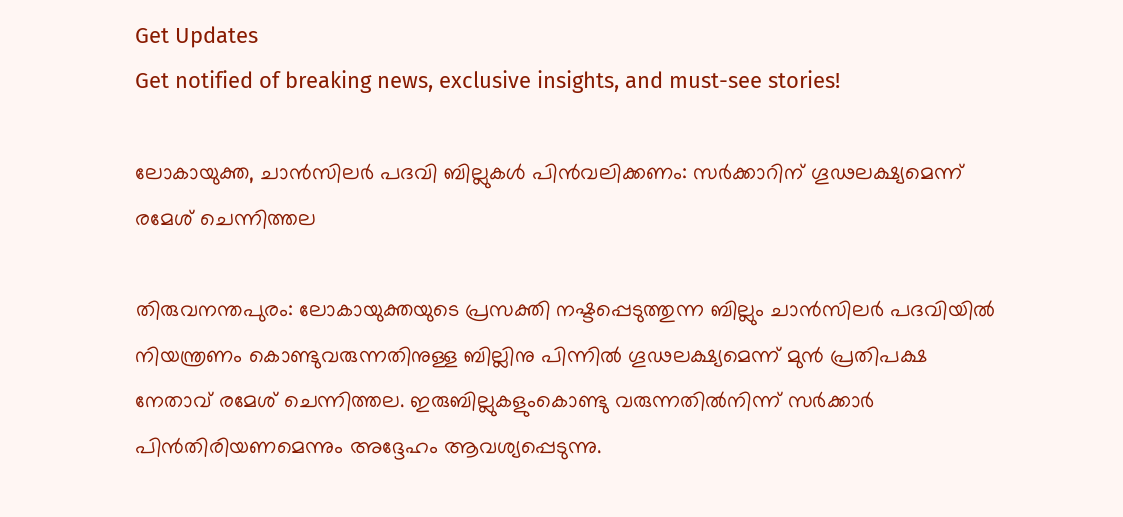Get Updates
Get notified of breaking news, exclusive insights, and must-see stories!

ലോകായുക്ത, ചാൻസിലർ പദവി ബില്ലുകള്‍ പിന്‍വലിക്കണം: സർക്കാറിന് ഗൂഢലക്ഷ്യമെന്ന് രമേശ് ചെന്നിത്തല

തിരുവനന്തപുരം: ലോകായുക്തയുടെ പ്രസക്തി നഷ്ടപ്പെടുത്തുന്ന ബില്ലും ചാൻസിലർ പദവിയിൽ നിയന്ത്രണം കൊണ്ടുവരുന്നതിനുള്ള ബില്ലിനു പിന്നിൽ ഗൂഢലക്ഷ്യമെന്ന് മുന്‍ പ്രതിപക്ഷ നേതാവ് രമേശ് ചെന്നിത്തല. ഇരുബില്ലുകളുംകൊണ്ടു വരുന്നതിൽനിന്ന് സർക്കാർ പിൻതിരിയണമെന്നും അദ്ദേഹം ആവശ്യപ്പെടുന്നു.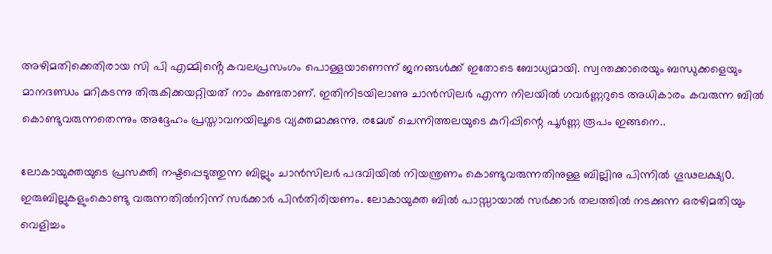അഴിമതിക്കെതിരായ സി പി എമ്മിൻ്റെ കവലപ്രസംഗം പൊള്ളയാണെന്ന് ജനങ്ങൾക്ക് ഇതോടെ ബോധ്യമായി. സ്വന്തക്കാരെയും ബന്ധുക്കളെയും മാനദണ്ഡം മറികടന്നു തിരുകിക്കയറ്റിയത് നാം കണ്ടതാണ്. ഇതിനിടയിലാണു ചാൻസിലർ എന്ന നിലയിൽ ഗവർണ്ണറുടെ അധികാരം കവരുന്ന ബിൽ കൊണ്ടുവരുന്നതെന്നും അദ്ദേഹം പ്രസ്താവനയിലൂടെ വ്യക്തമാക്കുന്നു. രമേശ് ചെന്നിത്തലയുടെ കുറിപ്പിന്റെ പൂർണ്ണ രൂപം ഇങ്ങനെ..

ലോകായുക്തയുടെ പ്രസക്തി നഷ്ടപ്പെടുത്തുന്ന ബില്ലും ചാൻസിലർ പദവിയിൽ നിയന്ത്രണം കൊണ്ടുവരുന്നതിനുള്ള ബില്ലിനു പിന്നിൽ ഗൂഢലക്ഷ്യ൦. ഇരുബില്ലുകളുംകൊണ്ടു വരുന്നതിൽനിന്ന് സർക്കാർ പിൻതിരിയണം. ലോകായുക്ത ബിൽ പാസ്സായാൽ സർക്കാർ തലത്തിൽ നടക്കുന്ന ഒരഴിമതിയും വെളിച്ചം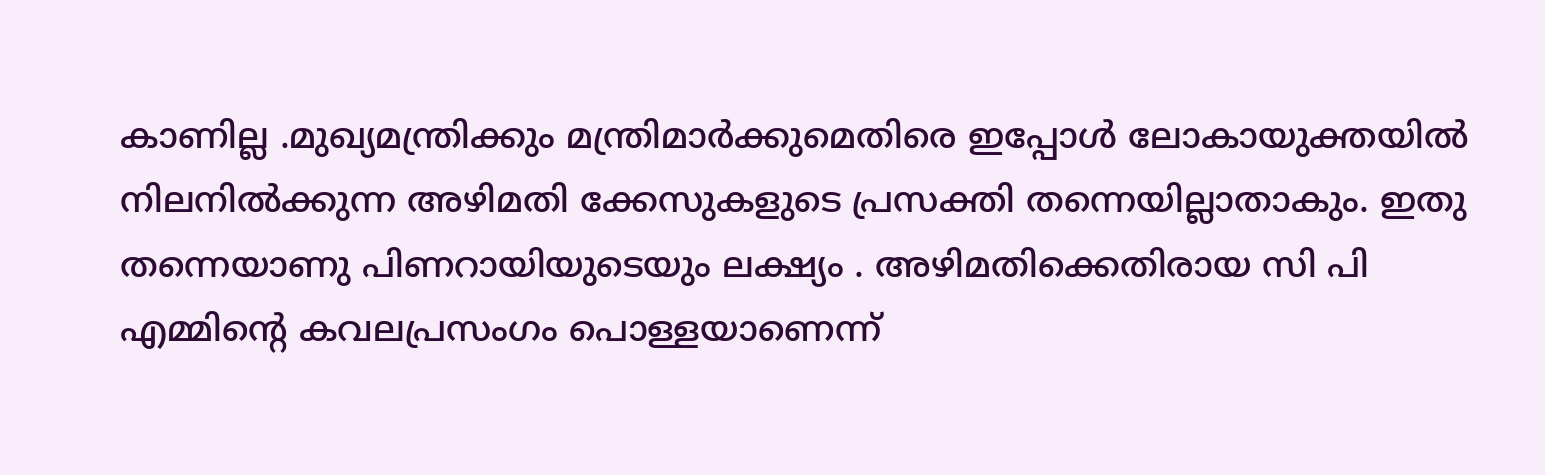കാണില്ല .മുഖ്യമന്ത്രിക്കും മന്ത്രിമാർക്കുമെതിരെ ഇപ്പോൾ ലോകായുക്തയിൽ നിലനിൽക്കുന്ന അഴിമതി ക്കേസുകളുടെ പ്രസക്തി തന്നെയില്ലാതാകും. ഇതു തന്നെയാണു പിണറായിയുടെയും ലക്ഷ്യം . അഴിമതിക്കെതിരായ സി പി എമ്മിൻ്റെ കവലപ്രസംഗം പൊള്ളയാണെന്ന്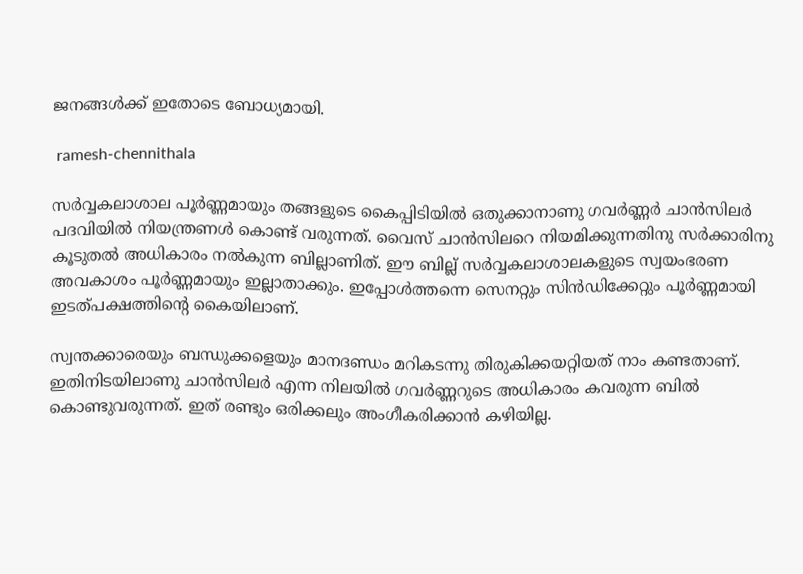ജനങ്ങൾക്ക് ഇതോടെ ബോധ്യമായി.

 ramesh-chennithala

സർവ്വകലാശാല പൂർണ്ണമായും തങ്ങളുടെ കൈപ്പിടിയിൽ ഒതുക്കാനാണു ഗവർണ്ണർ ചാൻസിലർ പദവിയിൽ നിയന്ത്രണൾ കൊണ്ട് വരുന്നത്. വൈസ് ചാൻസിലറെ നിയമിക്കുന്നതിനു സർക്കാരിനു കൂടുതൽ അധികാരം നൽകുന്ന ബില്ലാണിത്. ഈ ബില്ല് സർവ്വകലാശാലകളുടെ സ്വയംഭരണ അവകാശം പൂർണ്ണമായും ഇല്ലാതാക്കും. ഇപ്പോൾത്തന്നെ സെനറ്റും സിൻഡിക്കേറ്റും പൂർണ്ണമായി ഇടത്പക്ഷത്തിൻ്റെ കൈയിലാണ്.

സ്വന്തക്കാരെയും ബന്ധുക്കളെയും മാനദണ്ഡം മറികടന്നു തിരുകിക്കയറ്റിയത് നാം കണ്ടതാണ്. ഇതിനിടയിലാണു ചാൻസിലർ എന്ന നിലയിൽ ഗവർണ്ണറുടെ അധികാരം കവരുന്ന ബിൽ കൊണ്ടുവരുന്നത്. ഇത് രണ്ടും ഒരിക്കലും അംഗീകരിക്കാൻ കഴിയില്ല.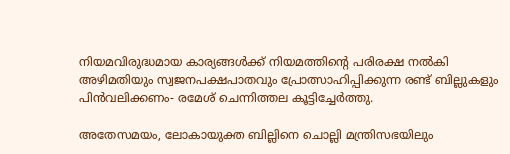നിയമവിരുദ്ധമായ കാര്യങ്ങൾക്ക് നിയമത്തിൻ്റെ പരിരക്ഷ നൽകി അഴിമതിയും സ്വജനപക്ഷപാതവും പ്രോത്സാഹിപ്പിക്കുന്ന രണ്ട് ബില്ലുകളും പിൻവലിക്കണം- രമേശ് ചെന്നിത്തല കൂട്ടിച്ചേർത്തു.

അതേസമയം, ലോകായുക്ത ബില്ലിനെ ചൊല്ലി മന്ത്രിസഭയിലും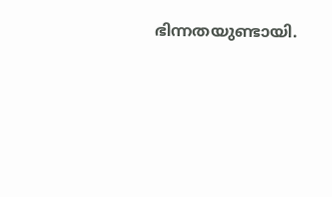ഭിന്നതയുണ്ടായി.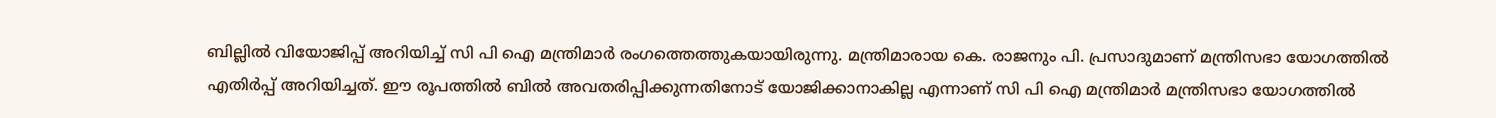ബില്ലില്‍ വിയോജിപ്പ് അറിയിച്ച് സി പി ഐ മന്ത്രിമാര്‍ രംഗത്തെത്തുകയായിരുന്നു. മന്ത്രിമാരായ കെ. രാജനും പി. പ്രസാദുമാണ് മന്ത്രിസഭാ യോഗത്തില്‍ എതിര്‍പ്പ് അറിയിച്ചത്. ഈ രൂപത്തില്‍ ബില്‍ അവതരിപ്പിക്കുന്നതിനോട് യോജിക്കാനാകില്ല എന്നാണ് സി പി ഐ മന്ത്രിമാര്‍ മന്ത്രിസഭാ യോഗത്തില്‍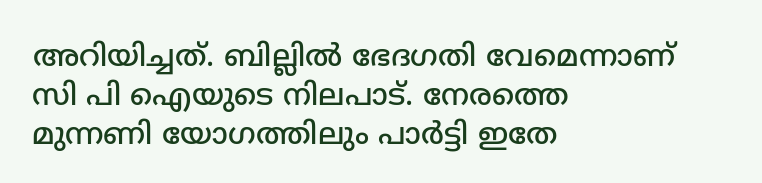അറിയിച്ചത്. ബില്ലില്‍ ഭേദഗതി വേമെന്നാണ് സി പി ഐയുടെ നിലപാട്. നേരത്തെ മുന്നണി യോഗത്തിലും പാർട്ടി ഇതേ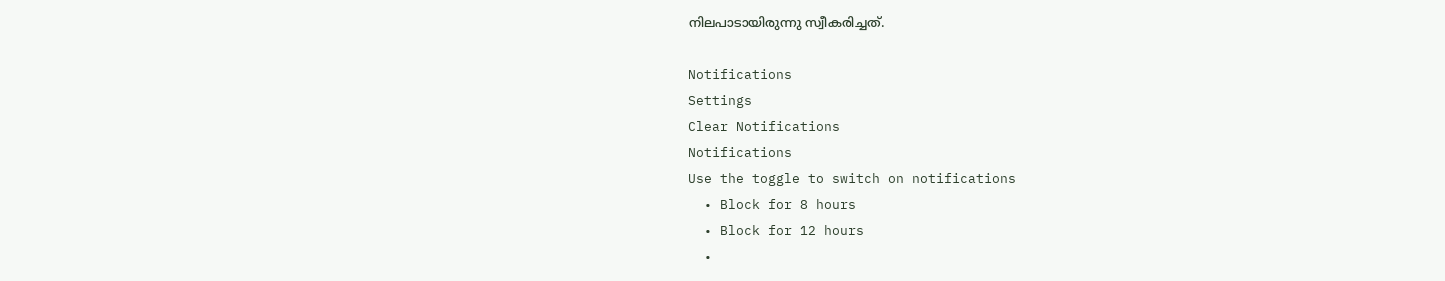നിലപാടായിരുന്നു സ്വീകരിച്ചത്.

Notifications
Settings
Clear Notifications
Notifications
Use the toggle to switch on notifications
  • Block for 8 hours
  • Block for 12 hours
  •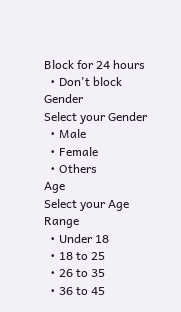Block for 24 hours
  • Don't block
Gender
Select your Gender
  • Male
  • Female
  • Others
Age
Select your Age Range
  • Under 18
  • 18 to 25
  • 26 to 35
  • 36 to 45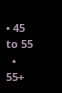• 45 to 55
  • 55+